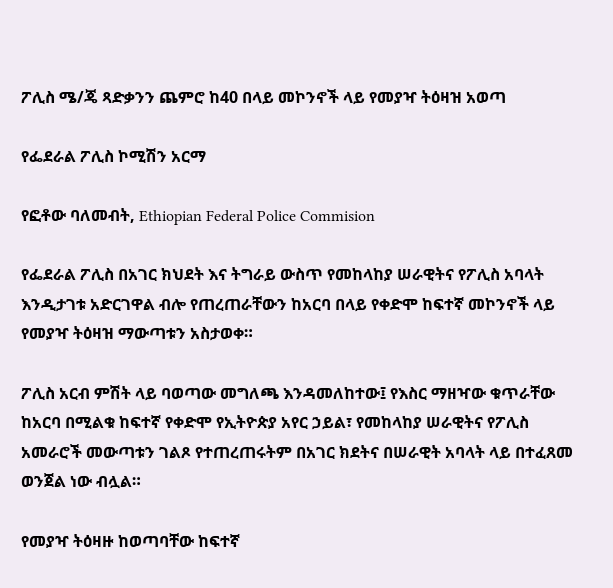ፖሊስ ሜ/ጄ ጻድቃንን ጨምሮ ከ40 በላይ መኮንኖች ላይ የመያዣ ትዕዛዝ አወጣ

የፌደራል ፖሊስ ኮሚሽን አርማ

የፎቶው ባለመብት, Ethiopian Federal Police Commision

የፌደራል ፖሊስ በአገር ክህደት እና ትግራይ ውስጥ የመከላከያ ሠራዊትና የፖሊስ አባላት እንዲታገቱ አድርገዋል ብሎ የጠረጠራቸውን ከአርባ በላይ የቀድሞ ከፍተኛ መኮንኖች ላይ የመያዣ ትዕዛዝ ማውጣቱን አስታወቀ።

ፖሊስ አርብ ምሽት ላይ ባወጣው መግለጫ እንዳመለከተው፤ የእስር ማዘዣው ቁጥራቸው ከአርባ በሚልቁ ከፍተኛ የቀድሞ የኢትዮጵያ አየር ኃይል፣ የመከላከያ ሠራዊትና የፖሊስ አመራሮች መውጣቱን ገልጾ የተጠረጠሩትም በአገር ክደትና በሠራዊት አባላት ላይ በተፈጸመ ወንጀል ነው ብሏል።

የመያዣ ትዕዛዙ ከወጣባቸው ከፍተኛ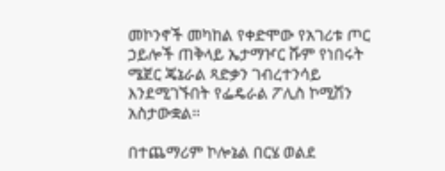መኮንኖች መካከል የቀድሞው የአገሪቱ ጦር ኃይሎች ጠቅላይ ኤታማዦር ሹም የነበሩት ሜጀር ጄኔራል ጻድቃን ገብረተንሳይ እንደሚገኙበት የፌዴራል ፖሊስ ኮሚሽን አስታውቋል።

በተጨማሪም ኮሎኔል በርሄ ወልደ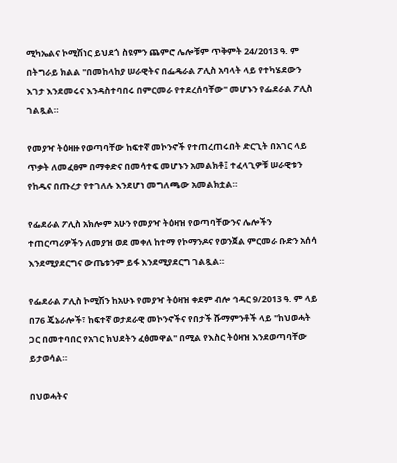ሚካኤልና ኮሚሽነር ይህደጎ ስዩምን ጨምሮ ሌሎቹም ጥቅምት 24/2013 ዓ. ም በትግራይ ክልል "በመከላከያ ሠራዊትና በፌዴራል ፖሊስ አባላት ላይ የተካሄደውን እገታ እንደመሩና እንዳስተባበሩ በምርመራ የተደረሰባቸው" መሆኑን የፌደራል ፖሊስ ገልጿል።

የመያዣ ትዕዛዙ የወጣባቸው ከፍተኛ መኮንኖች የተጠረጠሩበት ድርጊት በአገር ላይ ጥቃት ለመፈፀም በማቀድና በመሳተፍ መሆኑን አመልክቶ፤ ተፈላጊዎቹ ሠራዊቱን የከዱና በጡረታ የተገለሉ እንደሆነ መግለጫው አመልክቷል።

የፌደራል ፖሊስ አክሎም አሁን የመያዣ ትዕዛዝ የወጣባቸውንና ሌሎችን ተጠርጣሪዎችን ለመያዝ ወደ መቀለ ከተማ የኮማንዶና የወንጀል ምርመራ ቡድን አሰሳ እንደሚያደርግና ውጤቱንም ይፋ እንደሚያደርግ ገልጿል።

የፌደራል ፖሊስ ኮሚሽን ከአሁኑ የመያዣ ትዕዛዝ ቀደም ብሎ ኅዳር 9/2013 ዓ. ም ላይ በ76 ጄኔራሎች፣ ከፍተኛ ወታደራዊ መኮንኖችና የበታች ሹማምንቶች ላይ "ከህወሓት ጋር በመተባበር የአገር ክህደትን ፈፅመዋል" በሚል የእስር ትዕዛዝ እንደወጣባቸው ይታወሳል።

በህወሓትና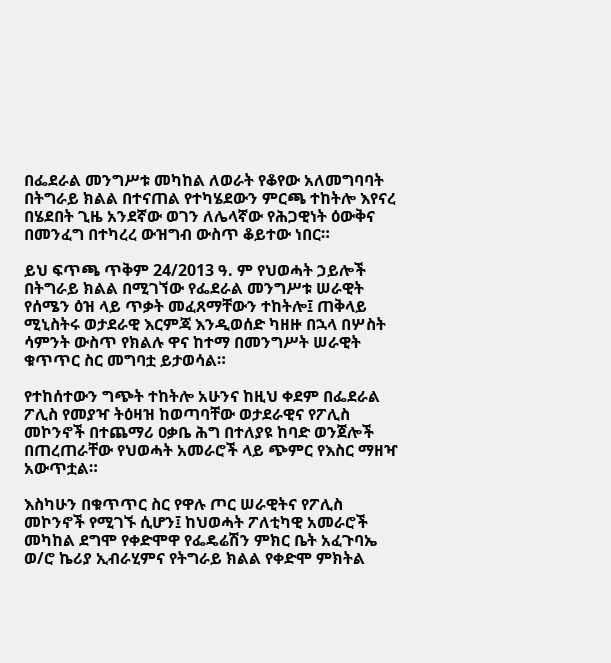በፌደራል መንግሥቱ መካከል ለወራት የቆየው አለመግባባት በትግራይ ክልል በተናጠል የተካሄደውን ምርጫ ተከትሎ እየናረ በሄደበት ጊዜ አንደኛው ወገን ለሌላኛው የሕጋዊነት ዕውቅና በመንፈግ በተካረረ ውዝግብ ውስጥ ቆይተው ነበር።

ይህ ፍጥጫ ጥቅም 24/2013 ዓ. ም የህወሓት ኃይሎች በትግራይ ክልል በሚገኘው የፌደራል መንግሥቱ ሠራዊት የሰሜን ዕዝ ላይ ጥቃት መፈጸማቸውን ተከትሎ፤ ጠቅላይ ሚኒስትሩ ወታደራዊ እርምጃ እንዲወሰድ ካዘዙ በኋላ በሦስት ሳምንት ውስጥ የክልሉ ዋና ከተማ በመንግሥት ሠራዊት ቁጥጥር ስር መግባቷ ይታወሳል።

የተከሰተውን ግጭት ተከትሎ አሁንና ከዚህ ቀደም በፌደራል ፖሊስ የመያዣ ትዕዛዝ ከወጣባቸው ወታደራዊና የፖሊስ መኮንኖች በተጨማሪ ዐቃቤ ሕግ በተለያዩ ከባድ ወንጀሎች በጠረጠራቸው የህወሓት አመራሮች ላይ ጭምር የእስር ማዘዣ አውጥቷል።

እስካሁን በቁጥጥር ስር የዋሉ ጦር ሠራዊትና የፖሊስ መኮንኖች የሚገኙ ሲሆን፤ ከህወሓት ፖለቲካዊ አመራሮች መካከል ደግሞ የቀድሞዋ የፌዴሬሽን ምክር ቤት አፈጉባኤ ወ/ሮ ኬሪያ ኢብራሂምና የትግራይ ክልል የቀድሞ ምክትል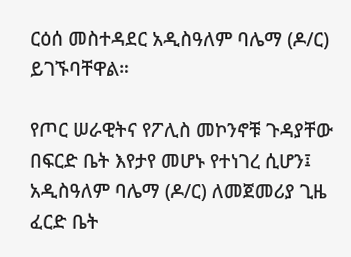ርዕሰ መስተዳደር አዲስዓለም ባሌማ (ዶ/ር) ይገኙባቸዋል።

የጦር ሠራዊትና የፖሊስ መኮንኖቹ ጉዳያቸው በፍርድ ቤት እየታየ መሆኑ የተነገረ ሲሆን፤ አዲስዓለም ባሌማ (ዶ/ር) ለመጀመሪያ ጊዜ ፈርድ ቤት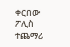ቀርበው ፖሊስ ተጨማሪ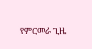የምርመራ ጊዜ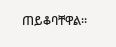ጠይቆባቸዋል።